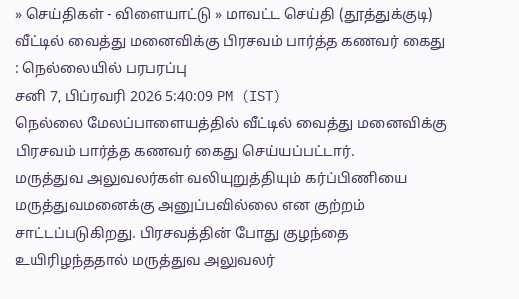» செய்திகள் - விளையாட்டு » மாவட்ட செய்தி (தூத்துக்குடி)
வீட்டில் வைத்து மனைவிக்கு பிரசவம் பார்த்த கணவர் கைது : நெல்லையில் பரபரப்பு
சனி 7, பிப்ரவரி 2026 5:40:09 PM (IST)
நெல்லை மேலப்பாளையத்தில் வீட்டில் வைத்து மனைவிக்கு பிரசவம் பார்த்த கணவர் கைது செய்யப்பட்டார்.
மருத்துவ அலுவலர்கள் வலியுறுத்தியும் கர்ப்பிணியை மருத்துவமனைக்கு அனுப்பவில்லை என குற்றம் சாட்டப்படுகிறது. பிரசவத்தின் போது குழந்தை உயிரிழந்ததால் மருத்துவ அலுவலர்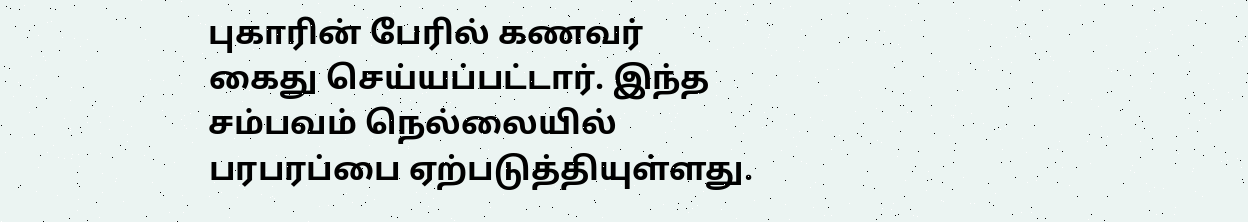புகாரின் பேரில் கணவர் கைது செய்யப்பட்டார். இந்த சம்பவம் நெல்லையில் பரபரப்பை ஏற்படுத்தியுள்ளது.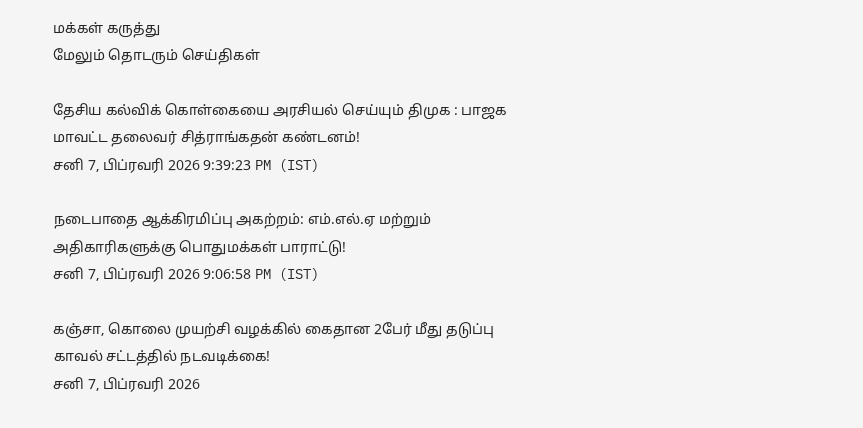மக்கள் கருத்து
மேலும் தொடரும் செய்திகள்

தேசிய கல்விக் கொள்கையை அரசியல் செய்யும் திமுக : பாஜக மாவட்ட தலைவர் சித்ராங்கதன் கண்டனம்!
சனி 7, பிப்ரவரி 2026 9:39:23 PM (IST)

நடைபாதை ஆக்கிரமிப்பு அகற்றம்: எம்.எல்.ஏ மற்றும் அதிகாரிகளுக்கு பொதுமக்கள் பாராட்டு!
சனி 7, பிப்ரவரி 2026 9:06:58 PM (IST)

கஞ்சா, கொலை முயற்சி வழக்கில் கைதான 2பேர் மீது தடுப்பு காவல் சட்டத்தில் நடவடிக்கை!
சனி 7, பிப்ரவரி 2026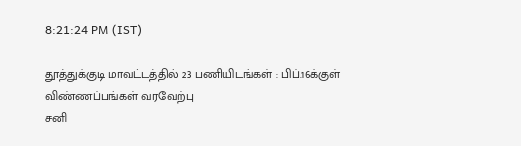8:21:24 PM (IST)

தூத்துக்குடி மாவட்டத்தில் 23 பணியிடங்கள் : பிப்.16க்குள் விண்ணப்பங்கள் வரவேற்பு
சனி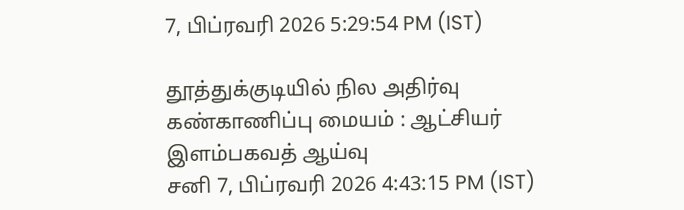7, பிப்ரவரி 2026 5:29:54 PM (IST)

தூத்துக்குடியில் நில அதிர்வு கண்காணிப்பு மையம் : ஆட்சியர் இளம்பகவத் ஆய்வு
சனி 7, பிப்ரவரி 2026 4:43:15 PM (IST)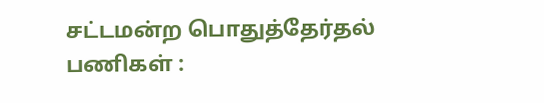சட்டமன்ற பொதுத்தேர்தல் பணிகள் :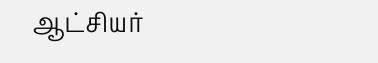ஆட்சியர்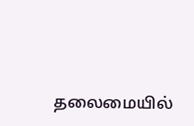தலைமையில்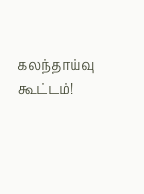கலந்தாய்வு கூட்டம்!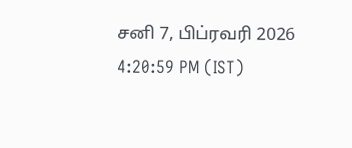சனி 7, பிப்ரவரி 2026 4:20:59 PM (IST)